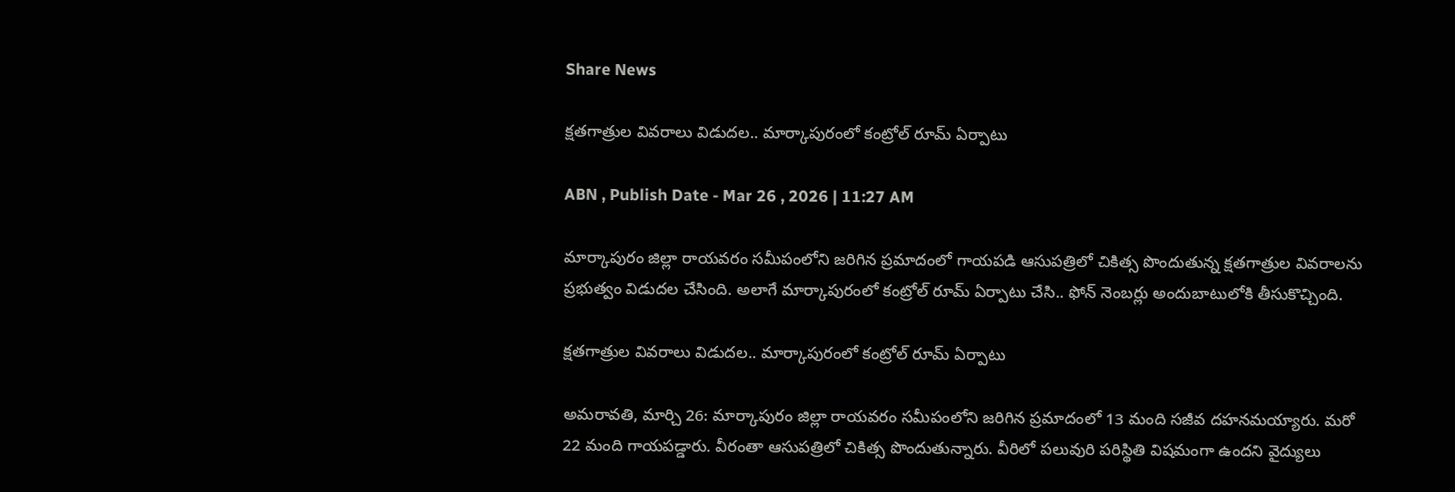Share News

క్షతగాత్రుల వివరాలు విడుదల.. మార్కాపురంలో కంట్రోల్ రూమ్ ఏర్పాటు

ABN , Publish Date - Mar 26 , 2026 | 11:27 AM

మార్కాపురం జిల్లా రాయవరం సమీపంలోని జరిగిన ప్రమాదంలో గాయపడి ఆసుపత్రిలో చికిత్స పొందుతున్న క్షతగాత్రుల వివరాలను ప్రభుత్వం విడుదల చేసింది. అలాగే మార్కాపురంలో కంట్రోల్ రూమ్ ఏర్పాటు చేసి.. ఫోన్ నెంబర్లు అందుబాటులోకి తీసుకొచ్చింది.

క్షతగాత్రుల వివరాలు విడుదల.. మార్కాపురంలో కంట్రోల్ రూమ్ ఏర్పాటు

అమరావతి, మార్చి 26: మార్కాపురం జిల్లా రాయవరం సమీపంలోని జరిగిన ప్రమాదంలో 13 మంది సజీవ దహనమయ్యారు. మరో 22 మంది గాయపడ్డారు. వీరంతా ఆసుపత్రిలో చికిత్స పొందుతున్నారు. వీరిలో పలువురి పరిస్థితి విషమంగా ఉందని వైద్యులు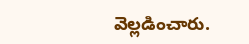వెల్లడించారు.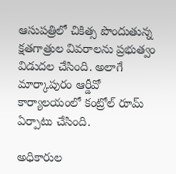ఆసుపత్రిలో చికిత్స పొందుతున్న క్షతగాత్రుల వివరాలను ప్రభుత్వం విడుదల చేసింది. అలాగే మార్కాపురం ఆర్డీవో కార్యాలయంలో కంట్రోల్ రూమ్ ఏర్పాటు చేసింది.

అధికారుల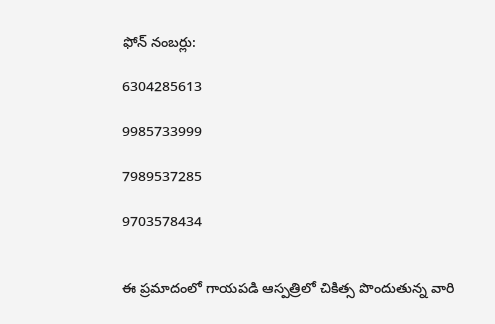ఫోన్ నంబర్లు:

6304285613

9985733999

7989537285

9703578434


ఈ ప్రమాదంలో గాయపడి ఆస్పత్రిలో చికిత్స పొందుతున్న వారి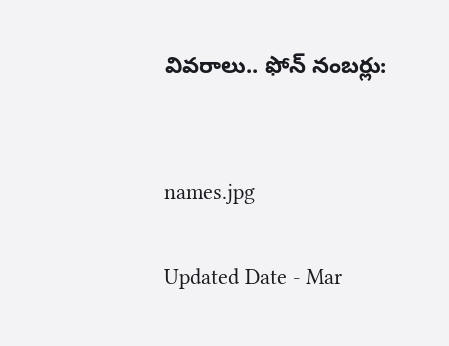వివరాలు.. ఫోన్ నంబర్లు:


names.jpg

Updated Date - Mar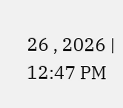26 , 2026 | 12:47 PM